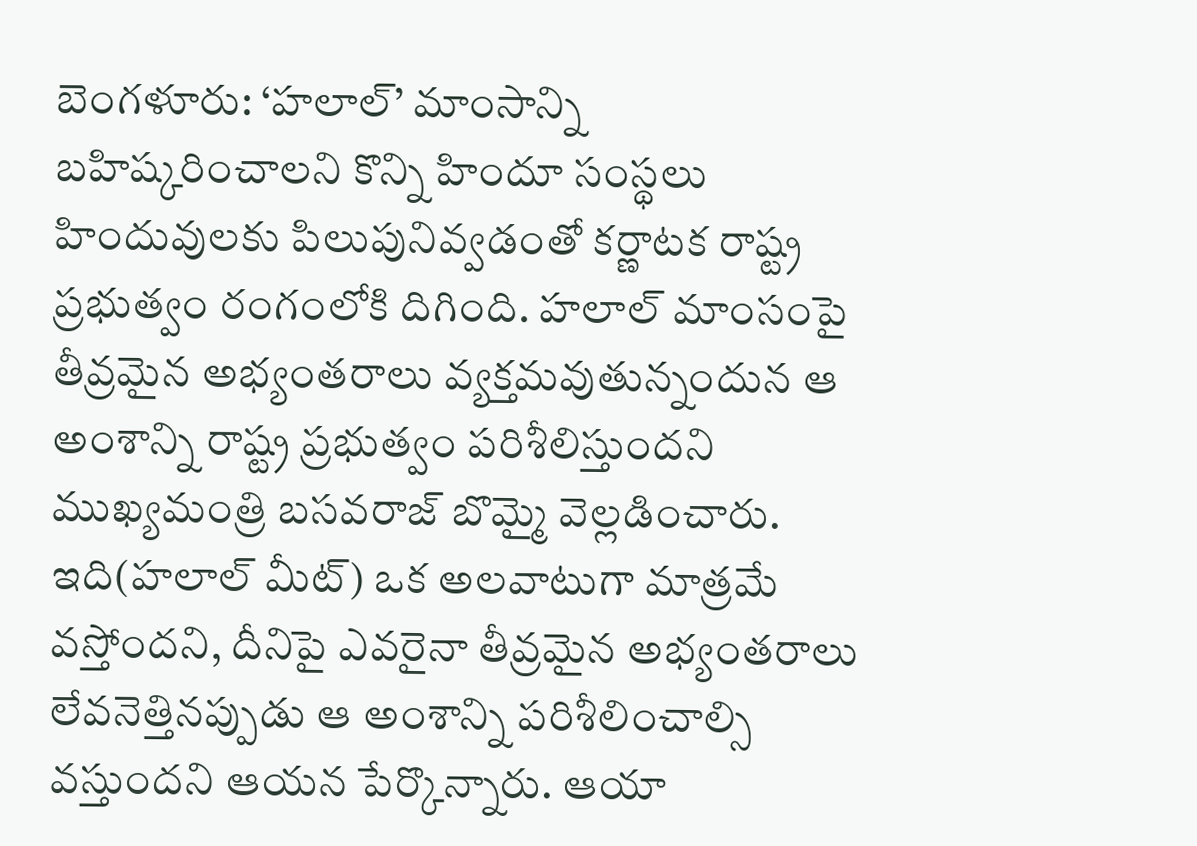బెంగళూరు: ‘హలాల్’ మాంసాన్ని బహిష్కరించాలని కొన్ని హిందూ సంస్థలు హిందువులకు పిలుపునివ్వడంతో కర్ణాటక రాష్ట్ర ప్రభుత్వం రంగంలోకి దిగింది. హలాల్ మాంసంపై తీవ్రమైన అభ్యంతరాలు వ్యక్తమవుతున్నందున ఆ అంశాన్ని రాష్ట్ర ప్రభుత్వం పరిశీలిస్తుందని ముఖ్యమంత్రి బసవరాజ్ బొమ్మై వెల్లడించారు.
ఇది(హలాల్ మీట్) ఒక అలవాటుగా మాత్రమే వస్తోందని, దీనిపై ఎవరైనా తీవ్రమైన అభ్యంతరాలు లేవనెత్తినప్పుడు ఆ అంశాన్ని పరిశీలించాల్సి వస్తుందని ఆయన పేర్కొన్నారు. ఆయా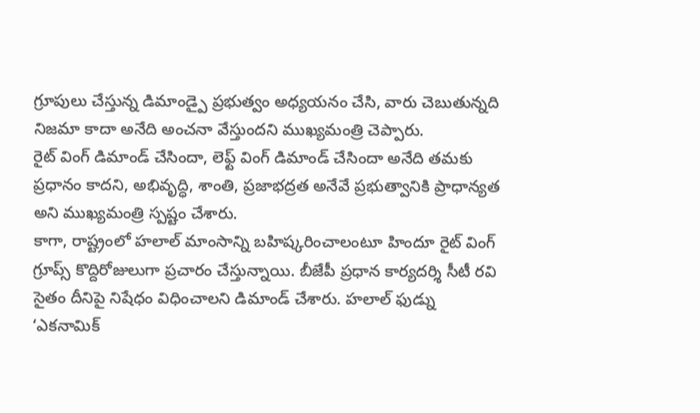గ్రూపులు చేస్తున్న డిమాండ్పై ప్రభుత్వం అధ్యయనం చేసి, వారు చెబుతున్నది నిజమా కాదా అనేది అంచనా వేస్తుందని ముఖ్యమంత్రి చెప్పారు.
రైట్ వింగ్ డిమాండ్ చేసిందా, లెఫ్ట్ వింగ్ డిమాండ్ చేసిందా అనేది తమకు ప్రధానం కాదని, అభివృద్ధి, శాంతి, ప్రజాభద్రత అనేవే ప్రభుత్వానికి ప్రాధాన్యత అని ముఖ్యమంత్రి స్పష్టం చేశారు.
కాగా, రాష్ట్రంలో హలాల్ మాంసాన్ని బహిష్కరించాలంటూ హిందూ రైట్ వింగ్ గ్రూప్స్ కొద్దిరోజులుగా ప్రచారం చేస్తున్నాయి. బీజేపీ ప్రధాన కార్యదర్శి సీటీ రవి సైతం దీనిపై నిషేధం విధించాలని డిమాండ్ చేశారు. హలాల్ ఫుడ్ను ‘ఎకనామిక్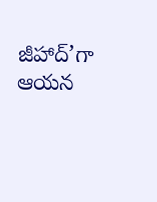జీహాద్’గా ఆయన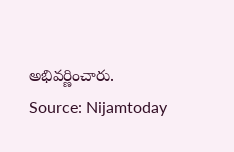అభివర్ణించారు.
Source: Nijamtoday